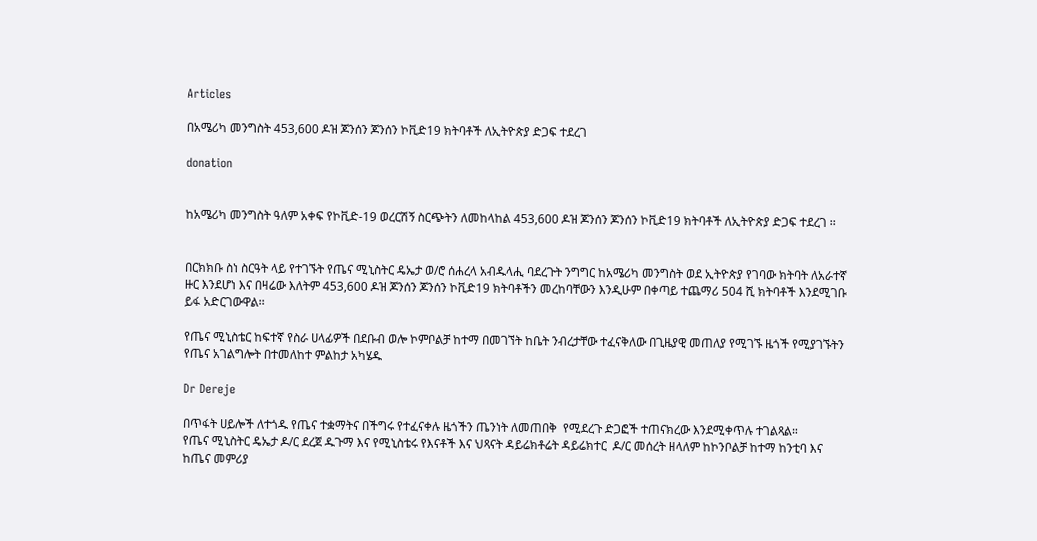Articles

በአሜሪካ መንግስት 453,600 ዶዝ ጆንሰን ጆንሰን ኮቪድ19 ክትባቶች ለኢትዮጵያ ድጋፍ ተደረገ

donation


ከአሜሪካ መንግስት ዓለም አቀፍ የኮቪድ-19 ወረርሽኝ ስርጭትን ለመከላከል 453,600 ዶዝ ጆንሰን ጆንሰን ኮቪድ19 ክትባቶች ለኢትዮጵያ ድጋፍ ተደረገ ፡፡


በርክክቡ ስነ ስርዓት ላይ የተገኙት የጤና ሚኒስትር ዴኤታ ወ/ሮ ሰሐረላ አብዱላሒ ባደረጉት ንግግር ከአሜሪካ መንግስት ወደ ኢትዮጵያ የገባው ክትባት ለአራተኛ ዙር እንደሆነ እና በዛሬው እለትም 453,600 ዶዝ ጆንሰን ጆንሰን ኮቪድ19 ክትባቶችን መረከባቸውን እንዲሁም በቀጣይ ተጨማሪ 504 ሺ ክትባቶች እንደሚገቡ ይፋ አድርገውዋል፡፡

የጤና ሚኒስቴር ከፍተኛ የስራ ሀላፊዎች በደቡብ ወሎ ኮምቦልቻ ከተማ በመገኘት ከቤት ንብረታቸው ተፈናቅለው በጊዜያዊ መጠለያ የሚገኙ ዜጎች የሚያገኙትን የጤና አገልግሎት በተመለከተ ምልከታ አካሄዱ

Dr Dereje

በጥፋት ሀይሎች ለተጎዱ የጤና ተቋማትና በችግሩ የተፈናቀሉ ዜጎችን ጤንነት ለመጠበቅ  የሚደረጉ ድጋፎች ተጠናክረው እንደሚቀጥሉ ተገልጻል።
የጤና ሚኒስትር ዴኤታ ዶ/ር ደረጀ ዱጉማ እና የሚኒስቴሩ የእናቶች እና ህጻናት ዳይሬክቶሬት ዳይሬክተር  ዶ/ር መሰረት ዘላለም ከኮንቦልቻ ከተማ ከንቲባ እና ከጤና መምሪያ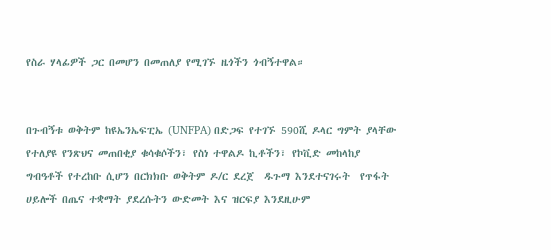የስራ ሃላፊዎች ጋር በመሆን በመጠለያ የሚገኙ ዜጎችን ጎብኝተዋል።


በጉብኝቱ ወቅትም ከዩኤንኤፍፒኤ (UNFPA) በድጋፍ የተገኙ 590ሺ ዶላር ግምት ያላቸው የተለያዩ የንጽህና መጠበቂያ ቁሳቁሶችን፣ የስነ ተዋልዶ ኪቶችን፣ የኮቪድ መከላከያ ግብዓቶች የተረከቡ ሲሆን በርክክቡ ወቅትም ዶ/ር ደረጀ  ዱጉማ እንደተናገሩት  የጥፋት ሀይሎች በጤና ተቋማት ያደረሱትን ውድመት እና ዝርፍያ እንደዚሁም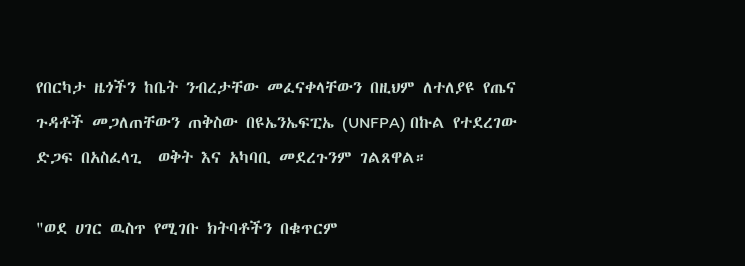የበርካታ ዜጎችን ከቤት ንብረታቸው መፈናቀላቸውን በዚህም ለተለያዩ የጤና ጉዳቶች መጋለጠቸውን ጠቅስው በዩኤንኤፍፒኤ (UNFPA) በኩል የተደረገው ድጋፍ በአስፈላጊ  ወቅት እና አካባቢ መደረጉንም ገልጸዋል።

"ወደ ሀገር ዉስጥ የሚገቡ ክትባቶችን በቁጥርም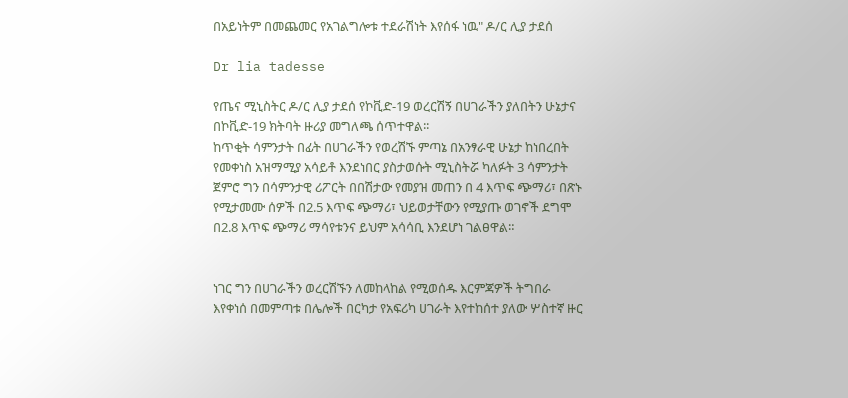በአይነትም በመጨመር የአገልግሎቱ ተደራሽነት እየሰፋ ነዉ" ዶ/ር ሊያ ታደሰ

Dr lia tadesse

የጤና ሚኒስትር ዶ/ር ሊያ ታደሰ የኮቪድ-19 ወረርሽኝ በሀገራችን ያለበትን ሁኔታና በኮቪድ-19 ክትባት ዙሪያ መግለጫ ሰጥተዋል፡፡
ከጥቂት ሳምንታት በፊት በሀገራችን የወረሽኙ ምጣኔ በአንፃራዊ ሁኔታ ከነበረበት የመቀነስ አዝማሚያ አሳይቶ እንደነበር ያስታወሱት ሚኒስትሯ ካለፉት 3 ሳምንታት ጀምሮ ግን በሳምንታዊ ሪፖርት በበሽታው የመያዝ መጠን በ 4 እጥፍ ጭማሪ፣ በጽኑ የሚታመሙ ሰዎች በ2.5 እጥፍ ጭማሪ፣ ህይወታቸውን የሚያጡ ወገኖች ደግሞ በ2.8 እጥፍ ጭማሪ ማሳየቱንና ይህም አሳሳቢ እንደሆነ ገልፀዋል።


ነገር ግን በሀገራችን ወረርሽኙን ለመከላከል የሚወሰዱ እርምጃዎች ትግበራ እየቀነሰ በመምጣቱ በሌሎች በርካታ የአፍሪካ ሀገራት እየተከሰተ ያለው ሦስተኛ ዙር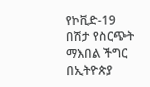የኮቪድ-19 በሽታ የስርጭት ማእበል ችግር በኢትዮጵያ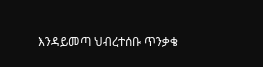እንዳይመጣ ህብረተሰቡ ጥንቃቄ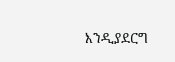እንዲያደርግ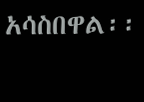አሳስበዋል፡፡